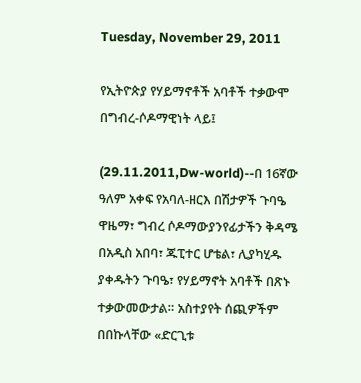Tuesday, November 29, 2011

የኢትዮጵያ የሃይማኖቶች አባቶች ተቃውሞ በግብረ-ሶዶማዊነት ላይ፤

(29.11.2011,Dw-world)--በ 16ኛው ዓለም አቀፍ የአባለ-ዘርእ በሽታዎች ጉባዔ ዋዜማ፣ ግብረ ሶዶማውያንየፊታችን ቅዳሜ በአዲስ አበባ፣ ጁፒተር ሆቴል፣ ሊያካሂዱ ያቀዱትን ጉባዔ፣ የሃይማኖት አባቶች በጽኑ ተቃውመውታል። አስተያየት ሰጪዎችም በበኩላቸው «ድርጊቱ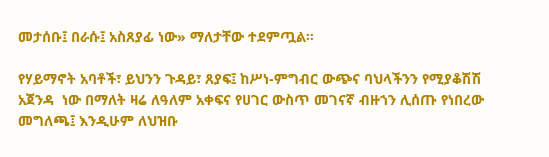መታሰቡ፤ በራሱ፤ አስጸያፊ ነው» ማለታቸው ተደምጧል።

የሃይማኖት አባቶች፣ ይህንን ጉዳይ፣ ጸያፍ፤ ከሥነ-ምግብር ውጭና ባህላችንን የሚያቆሽሽ አጀንዳ  ነው በማለት ዛሬ ለዓለም አቀፍና የሀገር ውስጥ መገናኛ ብዙኀን ሊሰጡ የነበረው መግለጫ፤ እንዲሁም ለህዝቡ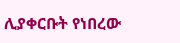ሊያቀርቡት የነበረው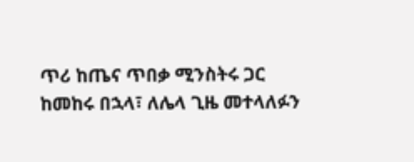ጥሪ ከጤና ጥበቃ ሚንስትሩ ጋር ከመከሩ በኋላ፣ ለሌላ ጊዜ መተላለፉን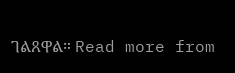ገልጸዋል። Read more from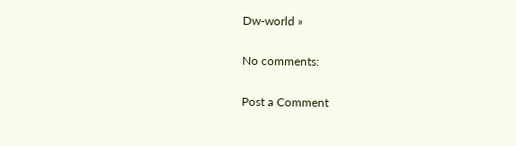Dw-world »

No comments:

Post a Comment